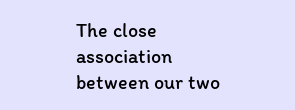The close association between our two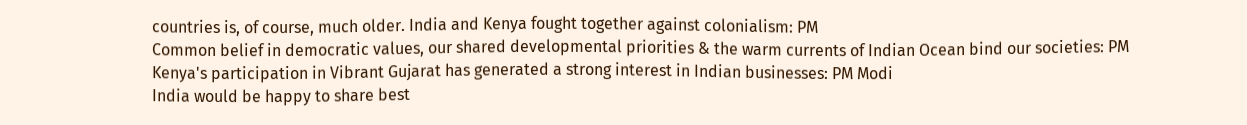countries is, of course, much older. India and Kenya fought together against colonialism: PM
Common belief in democratic values, our shared developmental priorities & the warm currents of Indian Ocean bind our societies: PM
Kenya's participation in Vibrant Gujarat has generated a strong interest in Indian businesses: PM Modi
India would be happy to share best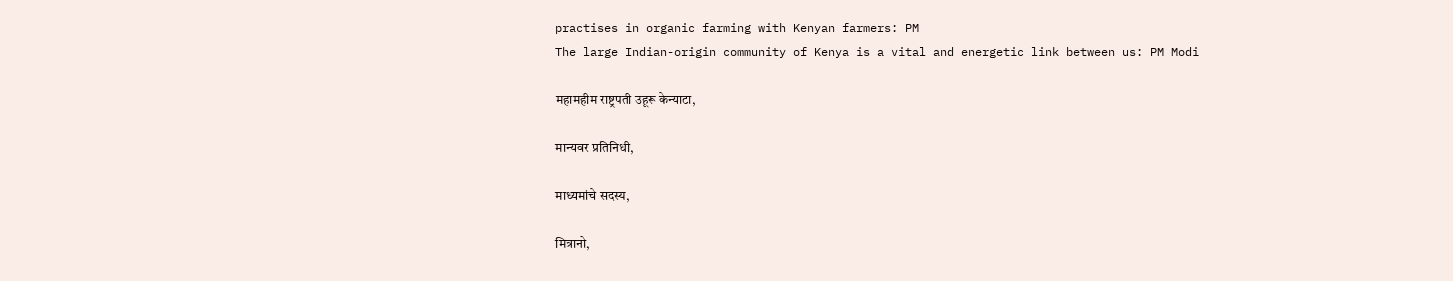practises in organic farming with Kenyan farmers: PM
The large Indian-origin community of Kenya is a vital and energetic link between us: PM Modi

महामहीम राष्ट्रपती उहूरू केन्याटा,

मान्यवर प्रतिनिधी,

माध्यमांचे सदस्य,

मित्रानो,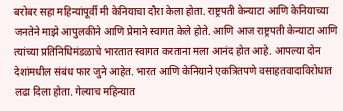बरोबर सहा महिन्यांपूर्वी मी केनियाचा दौरा केला होता. राष्ट्रपती केन्याटा आणि केनियाच्या जनतेने माझे आपुलकीने आणि प्रेमाने स्वागत केले होते. आणि आज राष्ट्रपती केन्याटा आणि त्यांच्या प्रतिनिधिमंडळाचे भारतात स्वागत करताना मला आनंद होत आहे. आपल्या दोन देशांमधील संबंध फार जुने आहेत. भारत आणि केनियाने एकत्रितपणे वसाहतवादाविरोधात लढा दिला होता. गेल्याच महिन्यात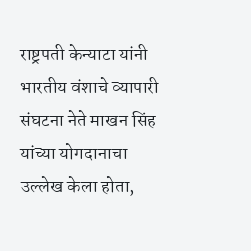राष्ट्रपती केन्याटा यांनी भारतीय वंशाचे व्यापारी संघटना नेते माखन सिंह यांच्या योगदानाचा उल्लेख केला होता,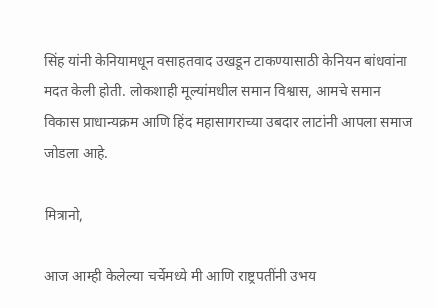सिंह यांनी केनियामधून वसाहतवाद उखडून टाकण्यासाठी केनियन बांधवांना मदत केली होती. लोकशाही मूल्यांमधील समान विश्वास, आमचे समान विकास प्राधान्यक्रम आणि हिंद महासागराच्या उबदार लाटांनी आपला समाज जोडला आहे.

मित्रानो,

आज आम्ही केलेल्या चर्चेमध्ये मी आणि राष्ट्रपतींनी उभय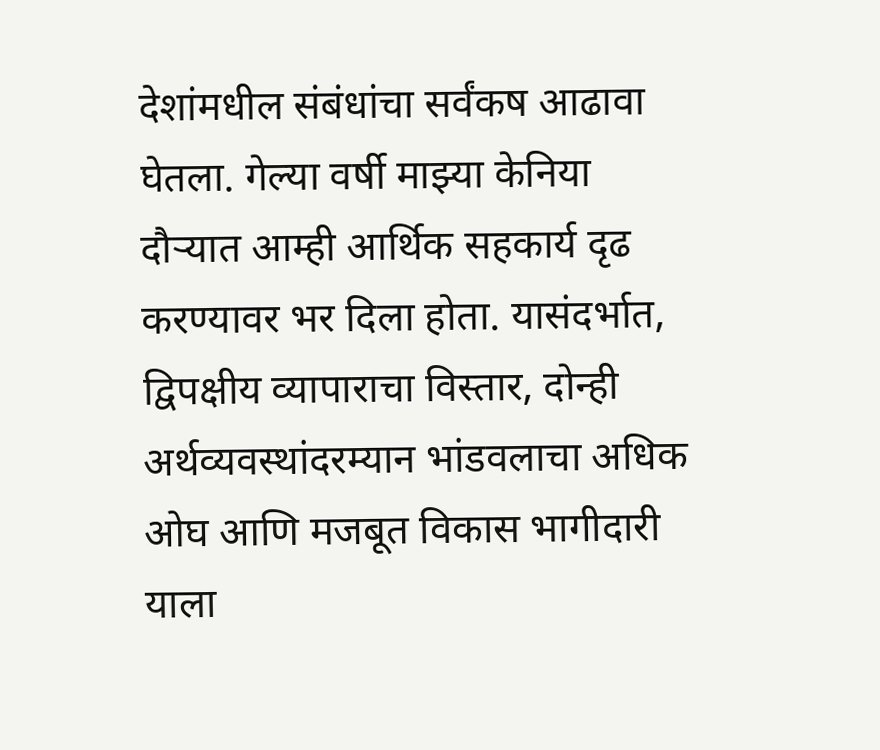देशांमधील संबंधांचा सर्वंकष आढावा घेतला. गेल्या वर्षी माझ्या केनिया दौऱ्यात आम्ही आर्थिक सहकार्य दृढ करण्यावर भर दिला होता. यासंदर्भात, द्विपक्षीय व्यापाराचा विस्तार, दोन्ही अर्थव्यवस्थांदरम्यान भांडवलाचा अधिक ओघ आणि मजबूत विकास भागीदारी याला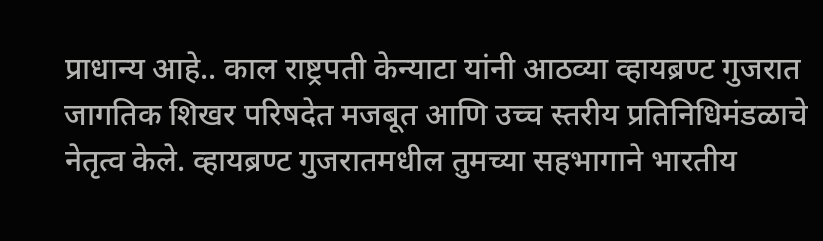प्राधान्य आहे.. काल राष्ट्रपती केन्याटा यांनी आठव्या व्हायब्रण्ट गुजरात जागतिक शिखर परिषदेत मजबूत आणि उच्च स्तरीय प्रतिनिधिमंडळाचे नेतृत्व केले. व्हायब्रण्ट गुजरातमधील तुमच्या सहभागाने भारतीय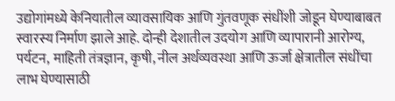उद्योगांमध्ये केनियातील व्यावसायिक आणि गुंतवणूक संधींशी जोडून घेण्याबाबत स्वारस्य निर्माण झाले आहे. दोन्ही देशातील उदयोग आणि व्यापारानी आरोग्य, पर्यटन, माहिती तंत्रज्ञान, कृषी, नील अर्थव्यवस्था आणि ऊर्जा क्षेत्रातील संधींचा लाभ घेण्यासाठी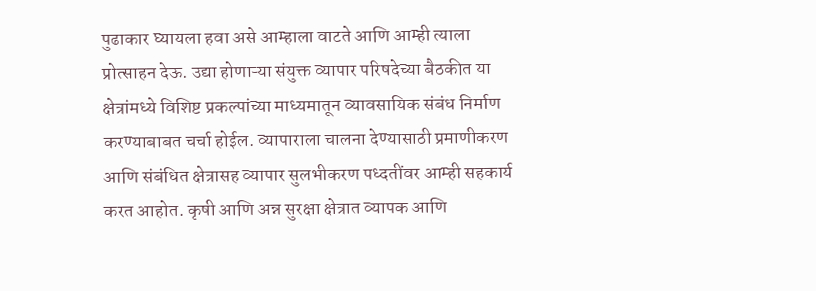पुढाकार घ्यायला हवा असे आम्हाला वाटते आणि आम्ही त्याला प्रोत्साहन देऊ. उद्या होणाऱ्या संयुक्त व्यापार परिषदेच्या बैठकीत या क्षेत्रांमध्ये विशिष्ट प्रकल्पांच्या माध्यमातून व्यावसायिक संबंध निर्माण करण्याबाबत चर्चा होईल. व्यापाराला चालना देण्यासाठी प्रमाणीकरण आणि संबंधित क्षेत्रासह व्यापार सुलभीकरण पध्दतींवर आम्ही सहकार्य करत आहोत. कृषी आणि अन्न सुरक्षा क्षेत्रात व्यापक आणि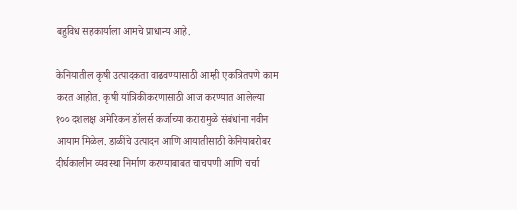बहुविध सहकार्याला आमचे प्राधान्य आहे.

केनियातील कृषी उत्पादकता वाढवण्यासाठी आम्ही एकत्रितपणे काम करत आहोत. कृषी यांत्रिकीकरणासाठी आज करण्यात आलेल्या १०० दशलक्ष अमेरिकन डॉलर्स कर्जाच्या करारामुळे संबंधांना नवीन आयाम मिळेल. डाळींचे उत्पादन आणि आयातीसाठी केनियाबरोबर दीर्घकालीन व्यवस्था निर्माण करण्याबाबत चाचपणी आणि चर्चा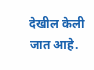देखील केली जात आहे.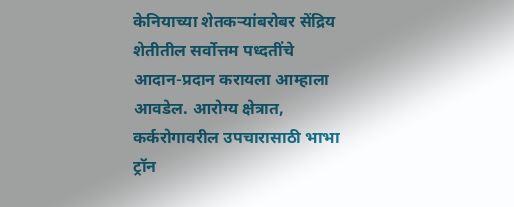केनियाच्या शेतकऱ्यांबरोबर सेंद्रिय शेतीतील सर्वोत्तम पध्दतींचे आदान-प्रदान करायला आम्हाला आवडेल. आरोग्य क्षेत्रात, कर्करोगावरील उपचारासाठी भाभा ट्रॉन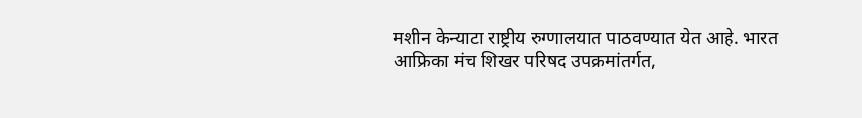मशीन केन्याटा राष्ट्रीय रुग्णालयात पाठवण्यात येत आहे. भारत आफ्रिका मंच शिखर परिषद उपक्रमांतर्गत,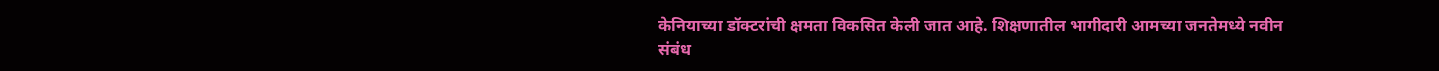केनियाच्या डॉक्टरांची क्षमता विकसित केली जात आहे. शिक्षणातील भागीदारी आमच्या जनतेमध्ये नवीन संबंध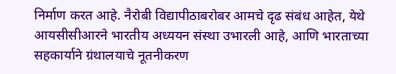निर्माण करत आहे. नैरोबी विद्यापीठाबरोबर आमचे दृढ संबंध आहेत, येथे आयसीसीआरने भारतीय अध्ययन संस्था उभारली आहे, आणि भारताच्या सहकार्याने ग्रंथालयाचे नूतनीकरण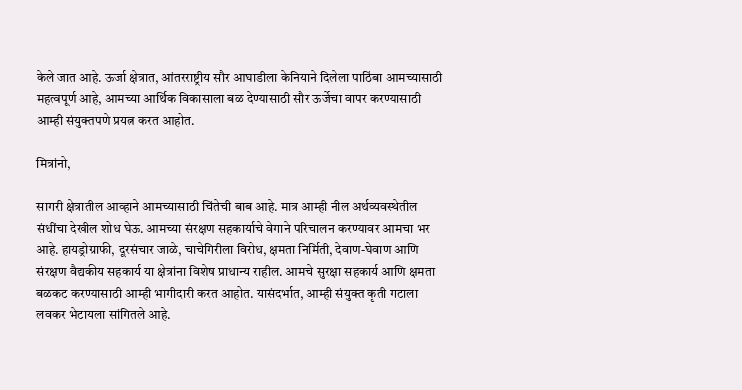केले जात आहे. ऊर्जा क्षेत्रात, आंतरराष्ट्रीय सौर आघाडीला केनियाने दिलेला पाठिंबा आमच्यासाठी महत्वपूर्ण आहे, आमच्या आर्थिक विकासाला बळ देण्यासाठी सौर ऊर्जेचा वापर करण्यासाठी आम्ही संयुक्तपणे प्रयत्न करत आहोत.

मित्रांनो,

सागरी क्षेत्रातील आव्हाने आमच्यासाठी चिंतेची बाब आहे. मात्र आम्ही नील अर्थव्यवस्थेतील संधींचा देखील शोध घेऊ. आमच्या संरक्षण सहकार्याचे वेगाने परिचालन करण्यावर आमचा भर आहे. हायड्रोग्राफी, दूरसंचार जाळे, चाचेगिरीला विरोध, क्षमता निर्मिती, देवाण-घेवाण आणि संरक्षण वैद्यकीय सहकार्य या क्षेत्रांना विशेष प्राधान्य राहील. आमचे सुरक्षा सहकार्य आणि क्षमता बळकट करण्यासाठी आम्ही भागीदारी करत आहोत. यासंदर्भात, आम्ही संयुक्त कृती गटाला लवकर भेटायला सांगितले आहे.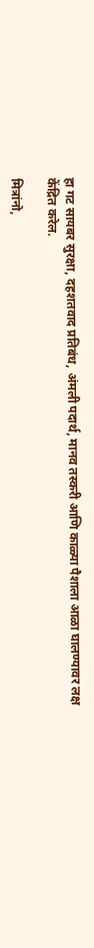हा गट सायबर सुरक्षा, दहशतवाद प्रतिबंध, अंमली पदार्थ, मानव तस्करी आणि काळ्या पैशाला आळा घालण्यावर लक्ष केंद्रित करेल.

मित्रांनो,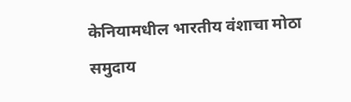केनियामधील भारतीय वंशाचा मोठा समुदाय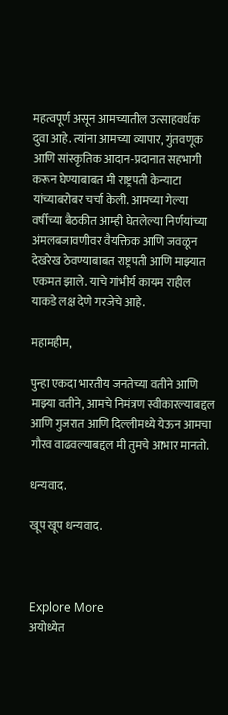महत्वपूर्ण असून आमच्यातील उत्साहवर्धक दुवा आहे. त्यांना आमच्या व्यापार, गुंतवणूक आणि सांस्कृतिक आदान-प्रदानात सहभागी करून घेण्याबाबत मी राष्ट्रपती केन्याटा यांच्याबरोबर चर्चा केली. आमच्या गेल्या वर्षीच्या बैठकीत आम्ही घेतलेल्या निर्णयांच्या अंमलबजावणीवर वैयक्तिक आणि जवळून देखरेख ठेवण्याबाबत राष्ट्रपती आणि माझ्यात एकमत झाले. याचे गांभीर्य कायम राहील याकडे लक्ष देणे गरजेचे आहे.

महामहीम,

पुन्हा एकदा भारतीय जनतेच्या वतीने आणि माझ्या वतीने, आमचे निमंत्रण स्वीकारल्याबद्दल आणि गुजरात आणि दिल्लीमध्ये येऊन आमचा गौरव वाढवल्याबद्दल मी तुमचे आभार मानतो.

धन्यवाद.

खूप खूप धन्यवाद.



Explore More
अयोध्येत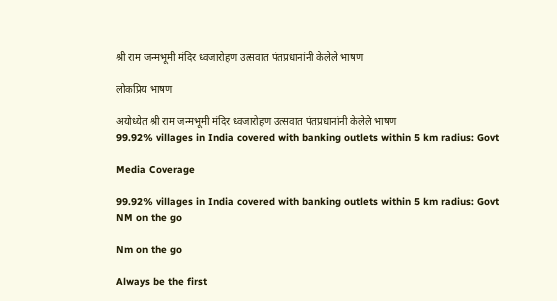श्री राम जन्मभूमी मंदिर ध्वजारोहण उत्सवात पंतप्रधानांनी केलेले भाषण

लोकप्रिय भाषण

अयोध्येत श्री राम जन्मभूमी मंदिर ध्वजारोहण उत्सवात पंतप्रधानांनी केलेले भाषण
99.92% villages in India covered with banking outlets within 5 km radius: Govt

Media Coverage

99.92% villages in India covered with banking outlets within 5 km radius: Govt
NM on the go

Nm on the go

Always be the first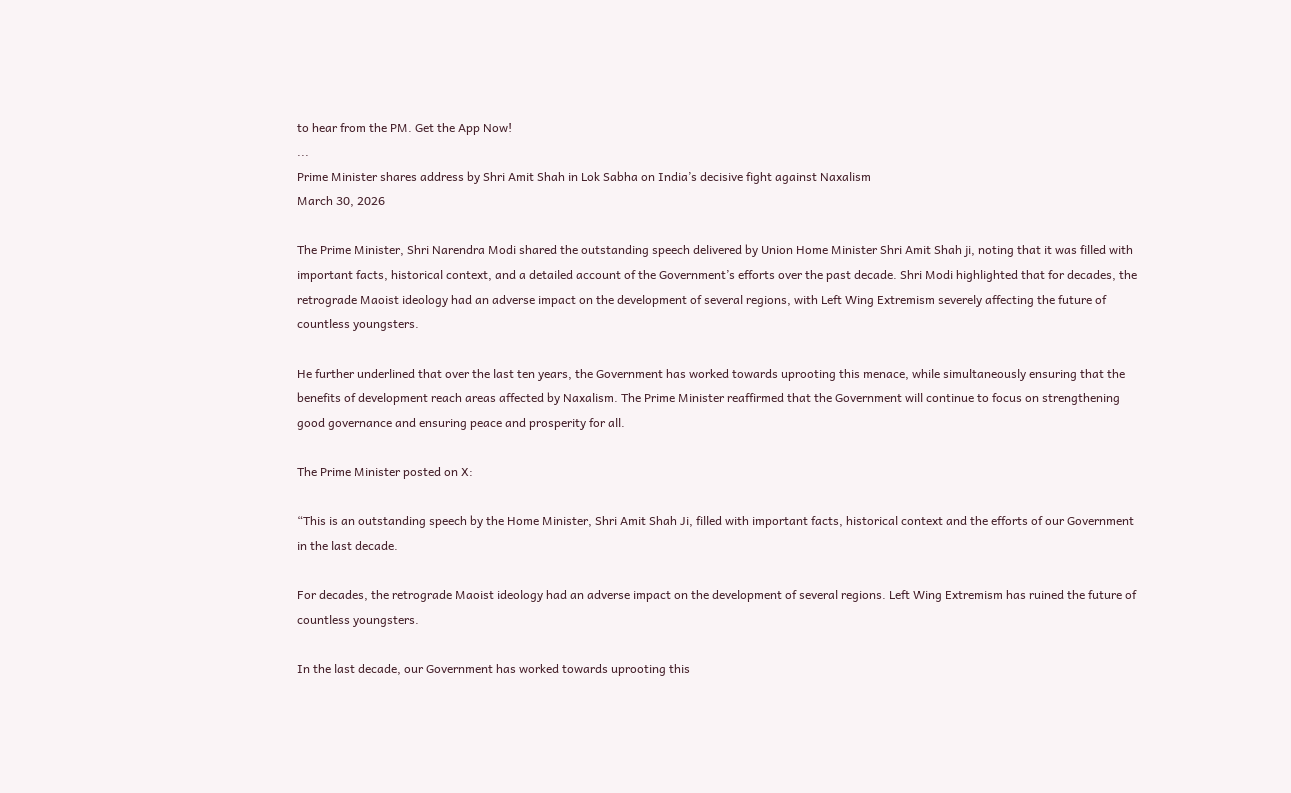to hear from the PM. Get the App Now!
...
Prime Minister shares address by Shri Amit Shah in Lok Sabha on India’s decisive fight against Naxalism
March 30, 2026

The Prime Minister, Shri Narendra Modi shared the outstanding speech delivered by Union Home Minister Shri Amit Shah ji, noting that it was filled with important facts, historical context, and a detailed account of the Government’s efforts over the past decade. Shri Modi highlighted that for decades, the retrograde Maoist ideology had an adverse impact on the development of several regions, with Left Wing Extremism severely affecting the future of countless youngsters.

He further underlined that over the last ten years, the Government has worked towards uprooting this menace, while simultaneously ensuring that the benefits of development reach areas affected by Naxalism. The Prime Minister reaffirmed that the Government will continue to focus on strengthening good governance and ensuring peace and prosperity for all.

The Prime Minister posted on X:

“This is an outstanding speech by the Home Minister, Shri Amit Shah Ji, filled with important facts, historical context and the efforts of our Government in the last decade.

For decades, the retrograde Maoist ideology had an adverse impact on the development of several regions. Left Wing Extremism has ruined the future of countless youngsters.

In the last decade, our Government has worked towards uprooting this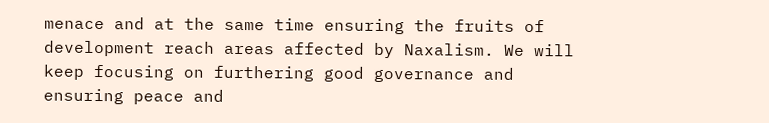menace and at the same time ensuring the fruits of development reach areas affected by Naxalism. We will keep focusing on furthering good governance and ensuring peace and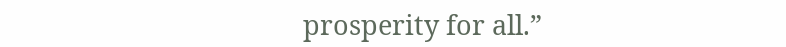prosperity for all.”